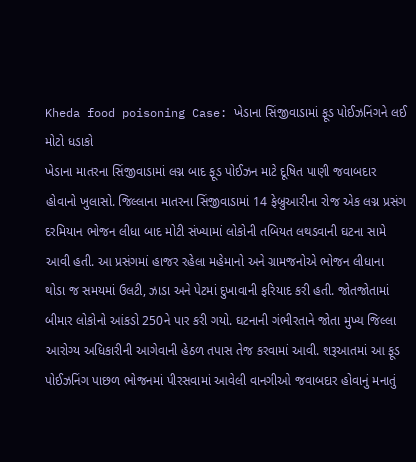Kheda food poisoning Case: ખેડાના સિંજીવાડામાં ફૂડ પોઈઝનિંગને લઈ મોટો ધડાકો
ખેડાના માતરના સિંજીવાડામાં લગ્ન બાદ ફૂડ પોઈઝન માટે દૂષિત પાણી જવાબદાર હોવાનો ખુલાસો. જિલ્લાના માતરના સિંજીવાડામાં 14 ફેબ્રુઆરીના રોજ એક લગ્ન પ્રસંગ દરમિયાન ભોજન લીધા બાદ મોટી સંખ્યામાં લોકોની તબિયત લથડવાની ઘટના સામે આવી હતી. આ પ્રસંગમાં હાજર રહેલા મહેમાનો અને ગ્રામજનોએ ભોજન લીધાના થોડા જ સમયમાં ઉલટી, ઝાડા અને પેટમાં દુખાવાની ફરિયાદ કરી હતી. જોતજોતામાં બીમાર લોકોનો આંકડો 250ને પાર કરી ગયો. ઘટનાની ગંભીરતાને જોતા મુખ્ય જિલ્લા આરોગ્ય અધિકારીની આગેવાની હેઠળ તપાસ તેજ કરવામાં આવી. શરૂઆતમાં આ ફૂડ પોઈઝનિંગ પાછળ ભોજનમાં પીરસવામાં આવેલી વાનગીઓ જવાબદાર હોવાનું મનાતું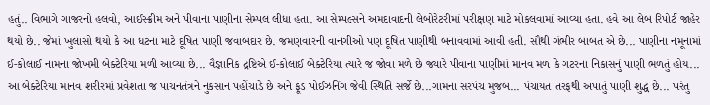હતું.. વિભાગે ગાજરનો હલવો, આઈસ્ક્રીમ અને પીવાના પાણીના સેમ્પલ લીધા હતા. આ સેમ્પલ્સને અમદાવાદની લેબોરેટરીમાં પરીક્ષણ માટે મોકલવામાં આવ્યા હતા. હવે આ લેબ રિપોર્ટ જાહેર થયો છે.. જેમાં ખુલાસો થયો કે આ ધટના માટે દૂષિત પાણી જવાબદાર છે. જમણવારની વાનગીઓ પણ દૂષિત પાણીથી બનાવવામાં આવી હતી. સૌથી ગંભીર બાબત એ છે... પાણીના નમૂનામાં ઈ-કોલાઈ નામના જોખમી બેક્ટેરિયા મળી આવ્યા છે... વૈજ્ઞાનિક દ્રષ્ટિએ ઈ-કોલાઈ બેક્ટેરિયા ત્યારે જ જોવા મળે છે જ્યારે પીવાના પાણીમાં માનવ મળ કે ગટરના નિકાસનું પાણી ભળતું હોય... આ બેક્ટેરિયા માનવ શરીરમાં પ્રવેશતા જ પાચનતંત્રને નુકસાન પહોંચાડે છે અને ફૂડ પોઈઝનિંગ જેવી સ્થિતિ સર્જે છે...ગામના સરપંચ મુજબ... પંચાયત તરફથી અપાતું પાણી શુદ્ધ છે... પરંતુ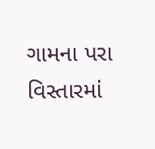ગામના પરા વિસ્તારમાં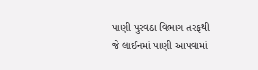પાણી પુરવઠા વિભાગ તરફથી જે લાઈનમાં પાણી આપવામાં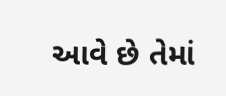આવે છે તેમાં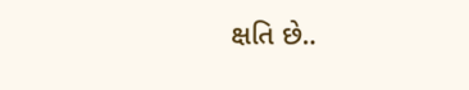ક્ષતિ છે..